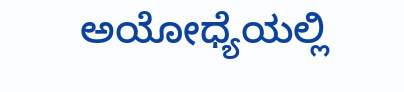ಅಯೋಧ್ಯೆಯಲ್ಲಿ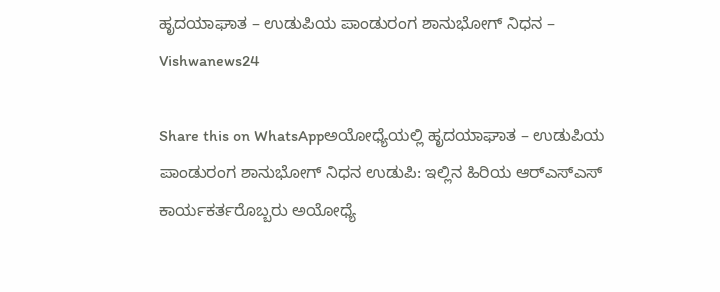ಹೃದಯಾಘಾತ – ಉಡುಪಿಯ ಪಾಂಡುರಂಗ ಶಾನುಭೋಗ್‌ ನಿಧನ – Vishwanews24

Share this on WhatsAppಅಯೋಧ್ಯೆಯಲ್ಲಿ ಹೃದಯಾಘಾತ – ಉಡುಪಿಯ ಪಾಂಡುರಂಗ ಶಾನುಭೋಗ್‌ ನಿಧನ ಉಡುಪಿ: ಇಲ್ಲಿನ ಹಿರಿಯ ಆರ್‌ಎಸ್‌ಎಸ್‌  ಕಾರ್ಯಕರ್ತರೊಬ್ಬರು ಅಯೋಧ್ಯೆ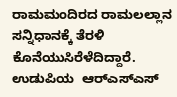ರಾಮಮಂದಿರದ ರಾಮಲಲ್ಲಾನ ಸನ್ನಿಧಾನಕ್ಕೆ ತೆರಳಿ ಕೊನೆಯುಸಿರೆಳೆದಿದ್ದಾರೆ. ಉಡುಪಿಯ  ಆರ್‌ಎಸ್‌ಎಸ್‌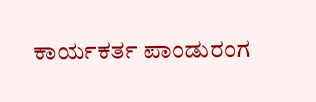ಕಾರ್ಯಕರ್ತ ಪಾಂಡುರಂಗ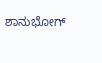ಶಾನುಭೋಗ್‌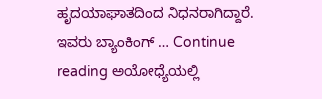ಹೃದಯಾಘಾತದಿಂದ ನಿಧನರಾಗಿದ್ದಾರೆ. ಇವರು ಬ್ಯಾಂಕಿಂಗ್‌ … Continue reading ಅಯೋಧ್ಯೆಯಲ್ಲಿ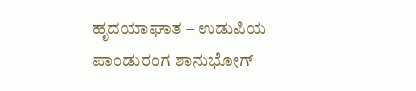ಹೃದಯಾಘಾತ – ಉಡುಪಿಯ ಪಾಂಡುರಂಗ ಶಾನುಭೋಗ್‌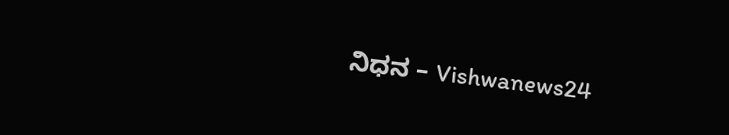ನಿಧನ – Vishwanews24